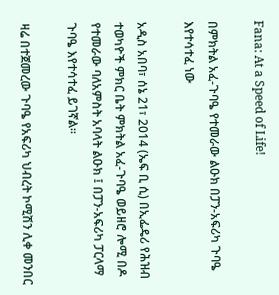Fana: At a Speed of Life!

በምክትል አፈ-ጉባዔ የተመራው ልዑክ በፓን-አፍሪካ ጉባዔ እየተሳተፈ ነው

አዲስ አበባ፣ ሰኔ 21፣ 2014 (ኤፍ ቢ ሲ) በኢፌዴሪ የሕዝብ ተወካዮች ምክር ቤት ምክትል አፈ-ጉባዔ ወይዘሮ ሎሚ በዶ የተመራው ባለአምስት አባላት ልዑክ ፤ በፓን-አፍሪካ ፓርላማ ጉባዔ እየተሳተፈ ይገኛል፡፡

ዛሬ በተጀመረው ጉባዔ የአፍሪካ ህብረት ኮሚሽን ሊቀ መንበር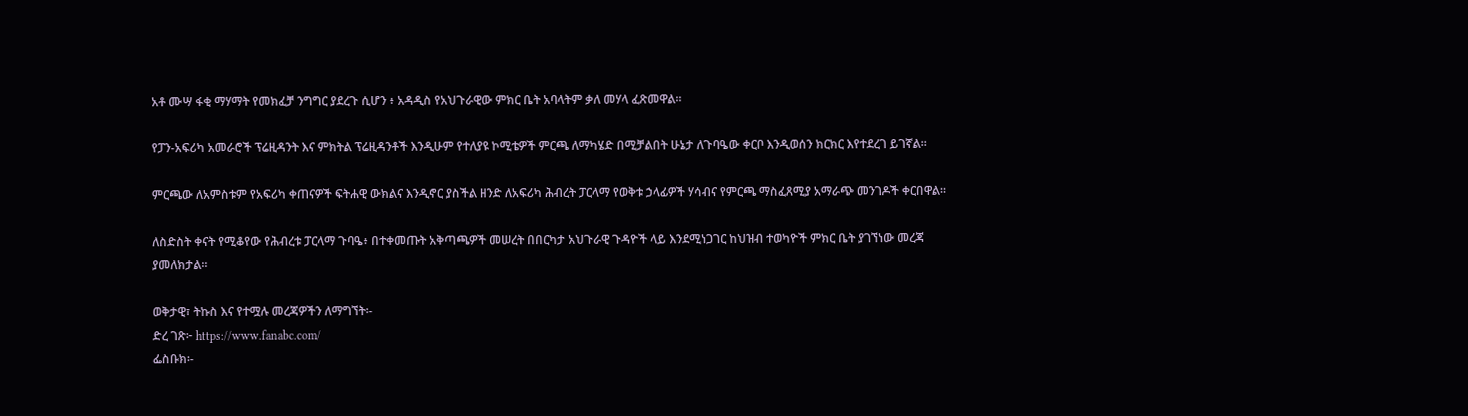አቶ ሙሣ ፋቂ ማሃማት የመክፈቻ ንግግር ያደረጉ ሲሆን ፥ አዳዲስ የአህጉራዊው ምክር ቤት አባላትም ቃለ መሃላ ፈጽመዋል፡፡

የፓን-አፍሪካ አመራሮች ፕሬዚዳንት እና ምክትል ፕሬዚዳንቶች እንዲሁም የተለያዩ ኮሚቴዎች ምርጫ ለማካሄድ በሚቻልበት ሁኔታ ለጉባዔው ቀርቦ እንዲወሰን ክርክር እየተደረገ ይገኛል።

ምርጫው ለአምስቱም የአፍሪካ ቀጠናዎች ፍትሐዊ ውክልና እንዲኖር ያስችል ዘንድ ለአፍሪካ ሕብረት ፓርላማ የወቅቱ ኃላፊዎች ሃሳብና የምርጫ ማስፈጸሚያ አማራጭ መንገዶች ቀርበዋል።

ለስድስት ቀናት የሚቆየው የሕብረቱ ፓርላማ ጉባዔ፥ በተቀመጡት አቅጣጫዎች መሠረት በበርካታ አህጉራዊ ጉዳዮች ላይ እንደሚነጋገር ከህዝብ ተወካዮች ምክር ቤት ያገኘነው መረጃ ያመለክታል፡፡

ወቅታዊ፣ ትኩስ እና የተሟሉ መረጃዎችን ለማግኘት፡-
ድረ ገጽ፦ https://www.fanabc.com/
ፌስቡክ፡-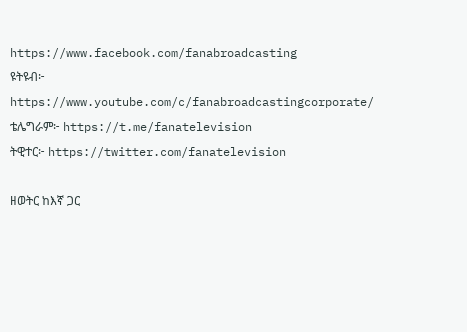https://www.facebook.com/fanabroadcasting
ዩትዩብ፦ https://www.youtube.com/c/fanabroadcastingcorporate/
ቴሌግራም፦ https://t.me/fanatelevision
ትዊተር፦ https://twitter.com/fanatelevision

ዘወትር ከእኛ ጋር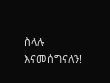ስላሉ እናመሰግናለን!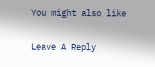You might also like

Leave A Reply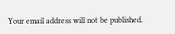Your email address will not be published.